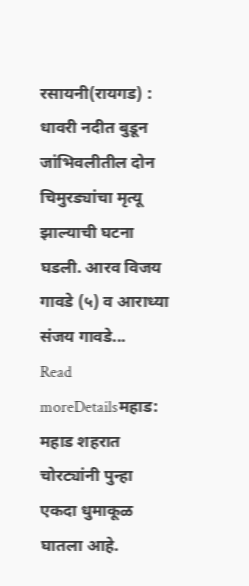रसायनी(रायगड) : धावरी नदीत बुडून जांभिवलीतील दोन चिमुरड्यांचा मृत्यू झाल्याची घटना घडली. आरव विजय गावडे (५) व आराध्या संजय गावडे...
Read moreDetailsमहाड: महाड शहरात चोरट्यांनी पुन्हा एकदा धुमाकूळ घातला आहे.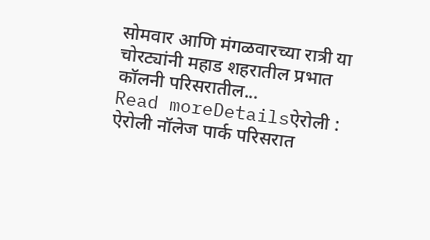सोमवार आणि मंगळवारच्या रात्री या चोरट्यांनी महाड शहरातील प्रभात कॉलनी परिसरातील...
Read moreDetailsऐरोली : ऐरोली नॉलेज पार्क परिसरात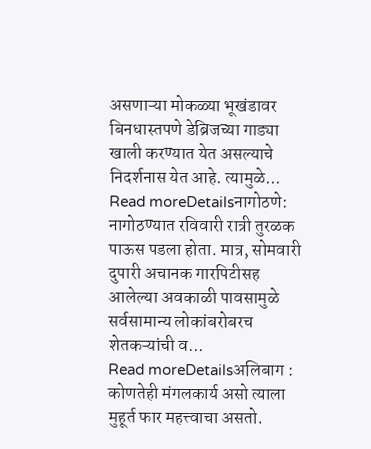असणाऱ्या मोकळ्या भूखंडावर बिनधास्तपणे डेब्रिजच्या गाड्या खाली करण्यात येत असल्याचे निदर्शनास येत आहे. त्यामुळे...
Read moreDetailsनागोठणे: नागोठण्यात रविवारी रात्री तुरळक पाऊस पडला होता. मात्र, सोमवारी दुपारी अचानक गारपिटीसह आलेल्या अवकाळी पावसामुळे सर्वसामान्य लोकांबरोबरच शेतकऱ्यांची व...
Read moreDetailsअलिबाग : कोणतेही मंगलकार्य असो त्याला मुहूर्त फार महत्त्वाचा असतो.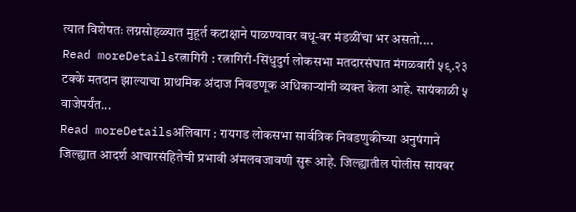त्यात विशेषतः लग्नसोहळ्यात मुहूर्त कटाक्षाने पाळण्यावर वधू-वर मंडळींचा भर असतो....
Read moreDetailsरत्नागिरी : रत्नागिरी-सिंधुदुर्ग लोकसभा मतदारसंघात मंगळवारी ५९.२३ टक्के मतदान झाल्याचा प्राथमिक अंदाज निवडणूक अधिकाऱ्यांनी व्यक्त केला आहे. सायंकाळी ५ वाजेपर्यंत...
Read moreDetailsअलिबाग : रायगड लोकसभा सार्वत्रिक निवडणुकीच्या अनुषंगाने जिल्ह्यात आदर्श आचारसंहितेची प्रभावी अंमलबजावणी सुरू आहे. जिल्ह्यातील पोलीस सायबर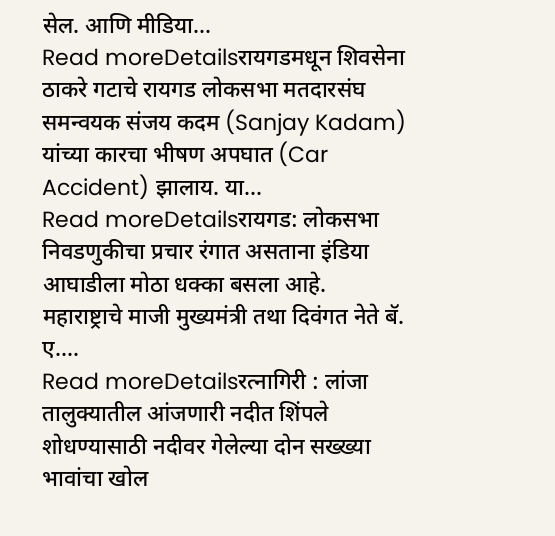सेल. आणि मीडिया...
Read moreDetailsरायगडमधून शिवसेना ठाकरे गटाचे रायगड लोकसभा मतदारसंघ समन्वयक संजय कदम (Sanjay Kadam) यांच्या कारचा भीषण अपघात (Car Accident) झालाय. या...
Read moreDetailsरायगड: लोकसभा निवडणुकीचा प्रचार रंगात असताना इंडिया आघाडीला मोठा धक्का बसला आहे. महाराष्ट्राचे माजी मुख्यमंत्री तथा दिवंगत नेते बॅ. ए....
Read moreDetailsरत्नागिरी : लांजा तालुक्यातील आंजणारी नदीत शिंपले शोधण्यासाठी नदीवर गेलेल्या दोन सख्ख्या भावांचा खोल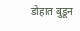डोहात बुडून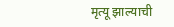मृत्यू झाल्याची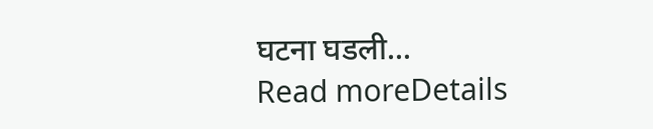घटना घडली...
Read moreDetails